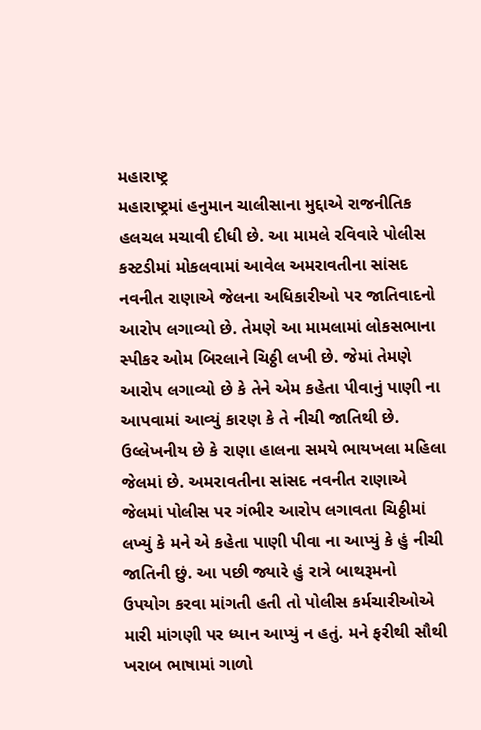મહારાષ્ટ્ર
મહારાષ્ટ્રમાં હનુમાન ચાલીસાના મુદ્દાએ રાજનીતિક હલચલ મચાવી દીધી છે. આ મામલે રવિવારે પોલીસ કસ્ટડીમાં મોકલવામાં આવેલ અમરાવતીના સાંસદ નવનીત રાણાએ જેલના અધિકારીઓ પર જાતિવાદનો આરોપ લગાવ્યો છે. તેમણે આ મામલામાં લોકસભાના સ્પીકર ઓમ બિરલાને ચિઠ્ઠી લખી છે. જેમાં તેમણે આરોપ લગાવ્યો છે કે તેને એમ કહેતા પીવાનું પાણી ના આપવામાં આવ્યું કારણ કે તે નીચી જાતિથી છે. ઉલ્લેખનીય છે કે રાણા હાલના સમયે ભાયખલા મહિલા જેલમાં છે. અમરાવતીના સાંસદ નવનીત રાણાએ જેલમાં પોલીસ પર ગંભીર આરોપ લગાવતા ચિઠ્ઠીમાં લખ્યું કે મને એ કહેતા પાણી પીવા ના આપ્યું કે હું નીચી જાતિની છું. આ પછી જ્યારે હું રાત્રે બાથરૂમનો ઉપયોગ કરવા માંગતી હતી તો પોલીસ કર્મચારીઓએ મારી માંગણી પર ધ્યાન આપ્યું ન હતું. મને ફરીથી સૌથી ખરાબ ભાષામાં ગાળો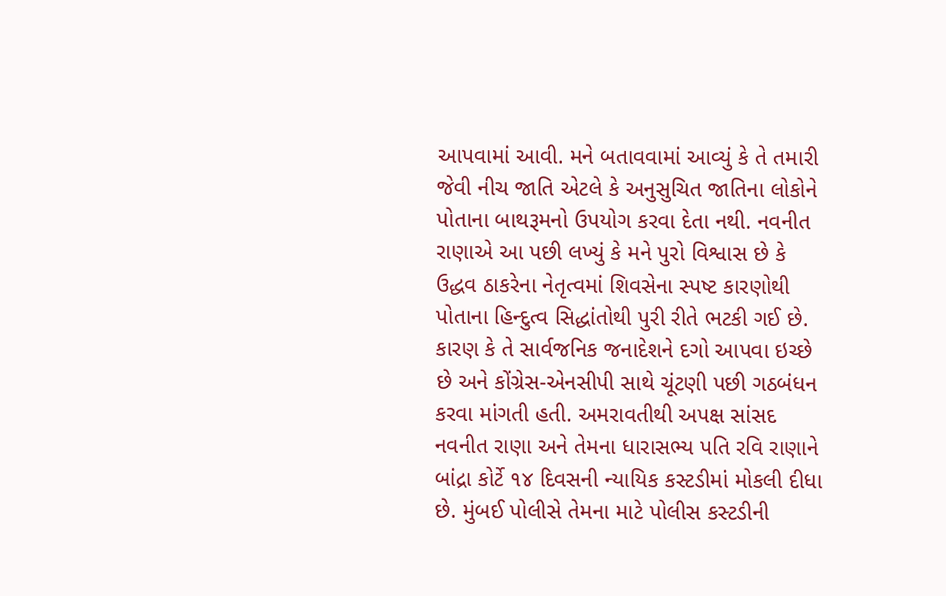આપવામાં આવી. મને બતાવવામાં આવ્યું કે તે તમારી જેવી નીચ જાતિ એટલે કે અનુસુચિત જાતિના લોકોને પોતાના બાથરૂમનો ઉપયોગ કરવા દેતા નથી. નવનીત રાણાએ આ પછી લખ્યું કે મને પુરો વિશ્વાસ છે કે ઉદ્ધવ ઠાકરેના નેતૃત્વમાં શિવસેના સ્પષ્ટ કારણોથી પોતાના હિન્દુત્વ સિદ્ધાંતોથી પુરી રીતે ભટકી ગઈ છે. કારણ કે તે સાર્વજનિક જનાદેશને દગો આપવા ઇચ્છે છે અને કોંગ્રેસ-એનસીપી સાથે ચૂંટણી પછી ગઠબંધન કરવા માંગતી હતી. અમરાવતીથી અપક્ષ સાંસદ નવનીત રાણા અને તેમના ધારાસભ્ય પતિ રવિ રાણાને બાંદ્રા કોર્ટે ૧૪ દિવસની ન્યાયિક કસ્ટડીમાં મોકલી દીધા છે. મુંબઈ પોલીસે તેમના માટે પોલીસ કસ્ટડીની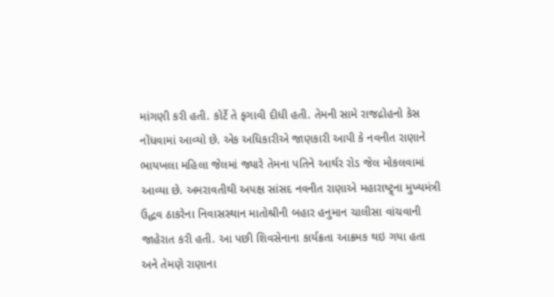માંગણી કરી હતી. કોર્ટે તે ફગાવી દીધી હતી. તેમની સામે રાજદ્રોહનો કેસ નોંધવામાં આવ્યો છે. એક અધિકારીએ જાણકારી આપી કે નવનીત રાણાને ભાયખલા મહિલા જેલમાં જ્યારે તેમના પતિને આર્થર રોડ જેલ મોકલવામાં આવ્યા છે. અમરાવતીથી અપક્ષ સાંસદ નવનીત રાણાએ મહારાષ્ટ્ર્ના મુખ્યમંત્રી ઉદ્ધવ ઠાકરેના નિવાસસ્થાન માતોશ્રીની બહાર હનુમાન ચાલીસા વાંચવાની જાહેરાત કરી હતી. આ પછી શિવસેનાના કાર્યક્રતા આક્રમક થઇ ગયા હતા અને તેમણે રાણાના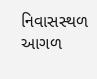નિવાસસ્થળ આગળ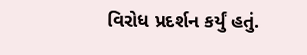વિરોધ પ્રદર્શન કર્યું હતું.